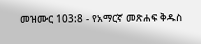መዝሙር 103:8 - የአማርኛ መጽሐፍ ቅዱስ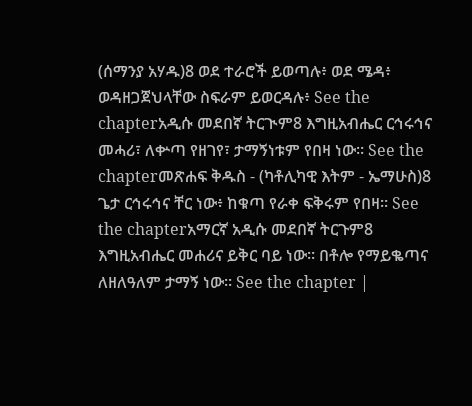(ሰማንያ አሃዱ)8 ወደ ተራሮች ይወጣሉ፥ ወደ ሜዳ፥ ወዳዘጋጀህላቸው ስፍራም ይወርዳሉ፥ See the chapterአዲሱ መደበኛ ትርጒም8 እግዚአብሔር ርኅሩኅና መሓሪ፣ ለቍጣ የዘገየ፣ ታማኝነቱም የበዛ ነው። See the chapterመጽሐፍ ቅዱስ - (ካቶሊካዊ እትም - ኤማሁስ)8 ጌታ ርኅሩኅና ቸር ነው፥ ከቁጣ የራቀ ፍቅሩም የበዛ። See the chapterአማርኛ አዲሱ መደበኛ ትርጉም8 እግዚአብሔር መሐሪና ይቅር ባይ ነው። በቶሎ የማይቈጣና ለዘለዓለም ታማኝ ነው። See the chapter |